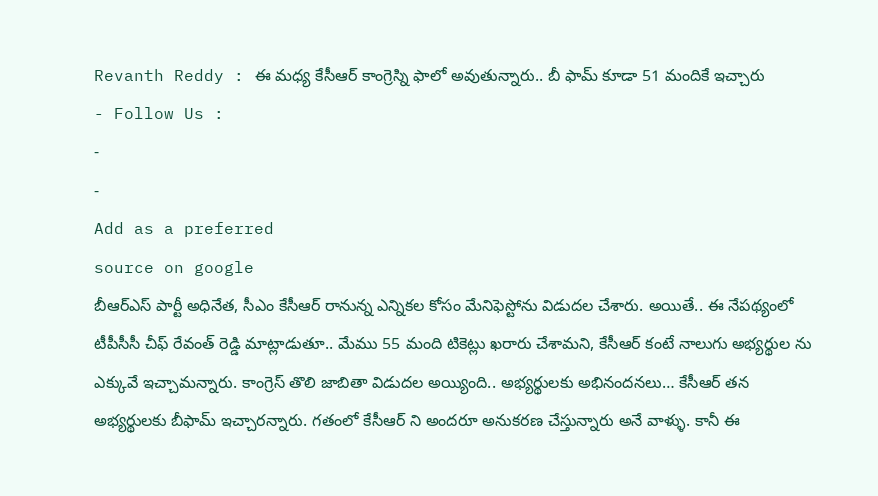Revanth Reddy : ఈ మధ్య కేసీఆర్ కాంగ్రెస్ని ఫాలో అవుతున్నారు.. బీ ఫామ్ కూడా 51 మందికే ఇచ్చారు
- Follow Us :
-
-
Add as a preferred
source on google
బీఆర్ఎస్ పార్టీ అధినేత, సీఎం కేసీఆర్ రానున్న ఎన్నికల కోసం మేనిఫెస్టోను విడుదల చేశారు. అయితే.. ఈ నేపథ్యంలో టీపీసీసీ చీఫ్ రేవంత్ రెడ్డి మాట్లాడుతూ.. మేము 55 మంది టికెట్లు ఖరారు చేశామని, కేసీఆర్ కంటే నాలుగు అభ్యర్థుల ను ఎక్కువే ఇచ్చామన్నారు. కాంగ్రెస్ తొలి జాబితా విడుదల అయ్యింది.. అభ్యర్థులకు అభినందనలు… కేసీఆర్ తన అభ్యర్థులకు బీఫామ్ ఇచ్చారన్నారు. గతంలో కేసీఆర్ ని అందరూ అనుకరణ చేస్తున్నారు అనే వాళ్ళు. కానీ ఈ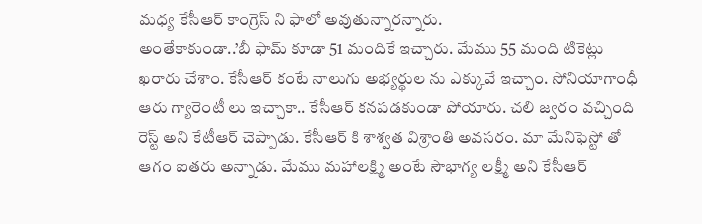మధ్య కేసీఆర్ కాంగ్రెస్ ని ఫాలో అవుతున్నారన్నారు.
అంతేకాకుండా..’బీ ఫామ్ కూడా 51 మందికే ఇచ్చారు. మేము 55 మంది టికెట్లు ఖరారు చేశాం. కేసీఆర్ కంటే నాలుగు అభ్యర్థుల ను ఎక్కువే ఇచ్చాం. సోనియాగాంధీ ఆరు గ్యారెంటీ లు ఇచ్చాకా.. కేసీఆర్ కనపడకుండా పోయారు. చలి జ్వరం వచ్చింది రెస్ట్ అని కేటీఆర్ చెప్పాడు. కేసీఆర్ కి శాశ్వత విశ్రాంతి అవసరం. మా మేనిఫెస్టో తో ఆగం ఐతరు అన్నాడు. మేము మహాలక్ష్మి అంటే సౌభాగ్య లక్ష్మీ అని కేసీఆర్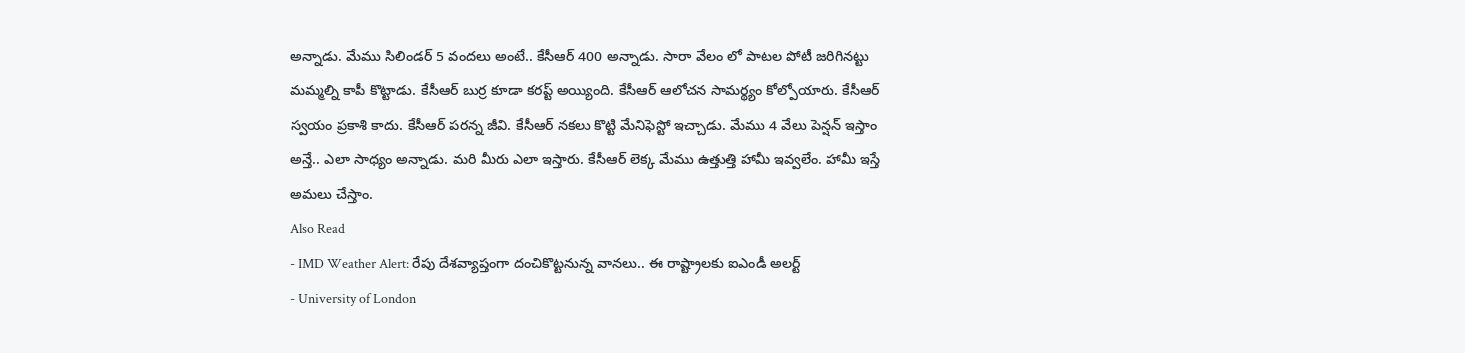అన్నాడు. మేము సిలిండర్ 5 వందలు అంటే.. కేసీఆర్ 400 అన్నాడు. సారా వేలం లో పాటల పోటీ జరిగినట్టు మమ్మల్ని కాపీ కొట్టాడు. కేసీఆర్ బుర్ర కూడా కరప్ట్ అయ్యింది. కేసీఆర్ ఆలోచన సామర్థ్యం కోల్పోయారు. కేసీఆర్ స్వయం ప్రకాశి కాదు. కేసీఆర్ పరన్న జీవి. కేసీఆర్ నకలు కొట్టి మేనిఫెస్టో ఇచ్చాడు. మేము 4 వేలు పెన్షన్ ఇస్తాం అన్తే.. ఎలా సాధ్యం అన్నాడు. మరి మీరు ఎలా ఇస్తారు. కేసీఆర్ లెక్క మేము ఉత్తుత్తి హామీ ఇవ్వలేం. హామీ ఇస్తే అమలు చేస్తాం.
Also Read
- IMD Weather Alert: రేపు దేశవ్యాప్తంగా దంచికొట్టనున్న వానలు.. ఈ రాష్ట్రాలకు ఐఎండీ అలర్ట్
- University of London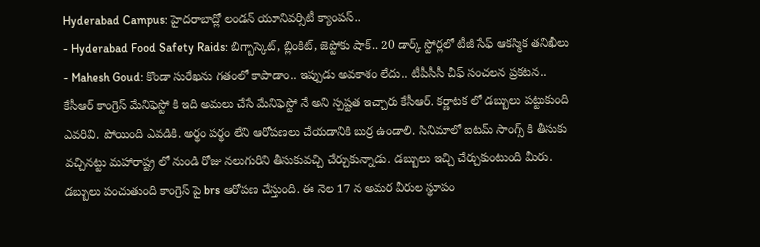Hyderabad Campus: హైదరాబాద్లో లండన్ యూనివర్సిటీ క్యాంపస్..
- Hyderabad Food Safety Raids: బిగ్బాస్కెట్, బ్లింకిట్, జెప్టోకు షాక్.. 20 డార్క్ స్టోర్లలో టీజీ సేఫ్ ఆకస్మిక తనిఖీలు
- Mahesh Goud: కొండా సురేఖను గతంలో కాపాడాం.. ఇప్పుడు అవకాశం లేదు.. టీపీసీసీ చీఫ్ సంచలన ప్రకటన..
కేసీఆర్ కాంగ్రెస్ మేనిఫెస్టో కి ఇది అమలు చేసే మేనిఫెస్టో నే అని స్పష్టత ఇచ్చారు కేసీఆర్. కర్ణాటక లో డబ్బులు పట్టుకుంది ఎవరివి. పోయింది ఎవడికి. అర్థం పర్థం లేని ఆరోపణలు చేయడానికి బుర్ర ఉండాలి. సినిమాలో ఐటమ్ సాంగ్స్ కి తీసుకు వచ్చినట్టు మహారాష్ట్ర లో నుండి రోజు నలుగురిని తీసుకువచ్చి చేర్చుకున్నాడు. డబ్బులు ఇచ్చి చేర్చుకుంటుంది మీరు. డబ్బులు పంచుతుంది కాంగ్రెస్ పై brs ఆరోపణ చేస్తుంది. ఈ నెల 17 న అమర వీరుల స్థూపం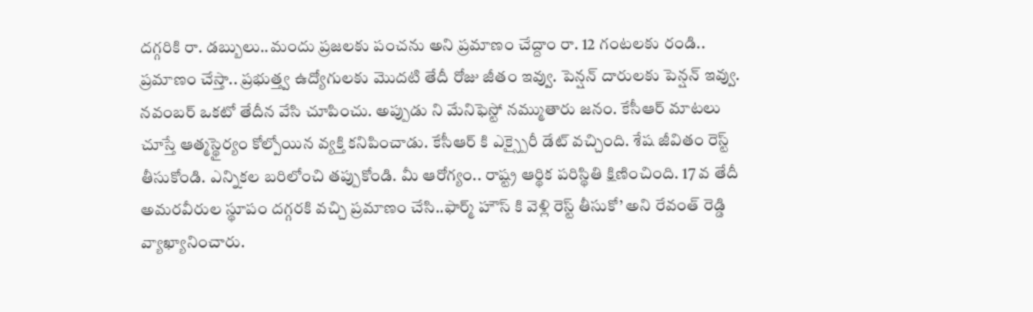దగ్గరికి రా. డబ్బులు..మందు ప్రజలకు పంచను అని ప్రమాణం చేద్దాం రా. 12 గంటలకు రండి.. ప్రమాణం చేస్తా.. ప్రభుత్త్వ ఉద్యోగులకు మొదటి తేదీ రోజు జీతం ఇవ్వు. పెన్షన్ దారులకు పెన్షన్ ఇవ్వు. నవంబర్ ఒకటో తేదీన వేసి చూపించు. అప్పుడు ని మేనిఫెస్టో నమ్ముతారు జనం. కేసీఆర్ మాటలు చూస్తే ఆత్మస్థైర్యం కోల్పోయిన వ్యక్తి కనిపించాడు. కేసీఆర్ కి ఎక్స్పైరీ డేట్ వచ్చింది. శేష జీవితం రెస్ట్ తీసుకోండి. ఎన్నికల బరిలోంచి తప్పుకోండి. మీ ఆరోగ్యం.. రాష్ట్ర ఆర్థిక పరిస్థితి క్షిణించింది. 17 వ తేదీ అమరవీరుల స్థూపం దగ్గరకి వచ్చి ప్రమాణం చేసి..ఫార్మ్ హౌస్ కి వెళ్లి రెస్ట్ తీసుకో’ అని రేవంత్ రెడ్డి వ్యాఖ్యానించారు.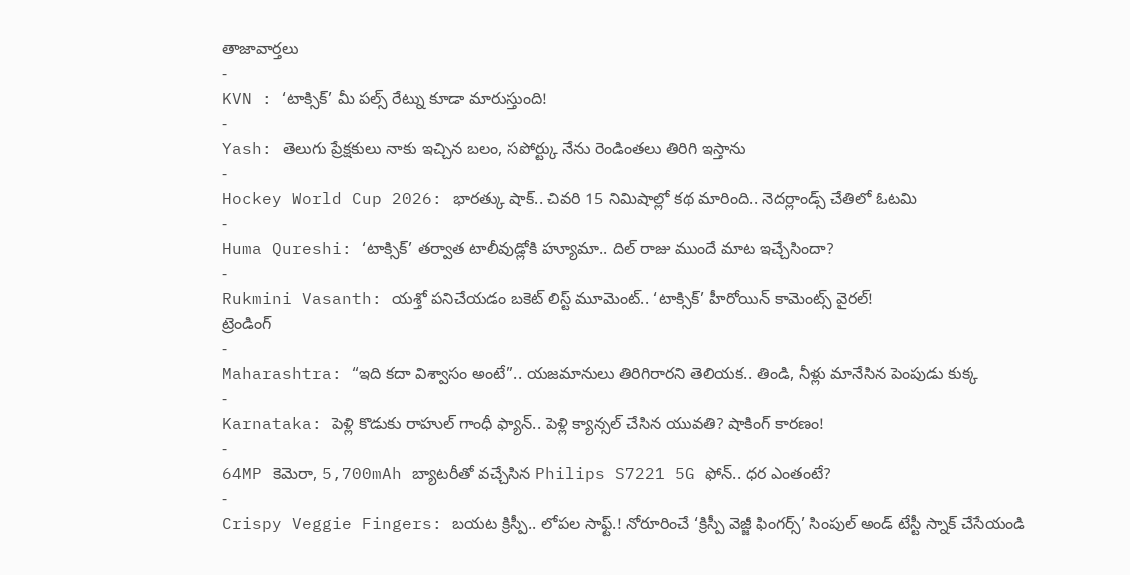తాజావార్తలు
-
KVN : ‘టాక్సిక్’ మీ పల్స్ రేట్ను కూడా మారుస్తుంది!
-
Yash: తెలుగు ప్రేక్షకులు నాకు ఇచ్చిన బలం, సపోర్ట్కు నేను రెండింతలు తిరిగి ఇస్తాను
-
Hockey World Cup 2026: భారత్కు షాక్.. చివరి 15 నిమిషాల్లో కథ మారింది.. నెదర్లాండ్స్ చేతిలో ఓటమి
-
Huma Qureshi: ‘టాక్సిక్’ తర్వాత టాలీవుడ్లోకి హ్యూమా.. దిల్ రాజు ముందే మాట ఇచ్చేసిందా?
-
Rukmini Vasanth: యశ్తో పనిచేయడం బకెట్ లిస్ట్ మూమెంట్.. ‘టాక్సిక్’ హీరోయిన్ కామెంట్స్ వైరల్!
ట్రెండింగ్
-
Maharashtra: “ఇది కదా విశ్వాసం అంటే”.. యజమానులు తిరిగిరారని తెలియక.. తిండి, నీళ్లు మానేసిన పెంపుడు కుక్క
-
Karnataka: పెళ్లి కొడుకు రాహుల్ గాంధీ ఫ్యాన్.. పెళ్లి క్యాన్సల్ చేసిన యువతి? షాకింగ్ కారణం!
-
64MP కెమెరా, 5,700mAh బ్యాటరీతో వచ్చేసిన Philips S7221 5G ఫోన్.. ధర ఎంతంటే?
-
Crispy Veggie Fingers: బయట క్రిస్పీ.. లోపల సాఫ్ట్.! నోరూరించే ‘క్రిస్పీ వెజ్జీ ఫింగర్స్’ సింపుల్ అండ్ టేస్టీ స్నాక్ చేసేయండి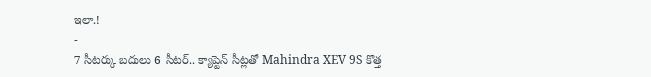ఇలా.!
-
7 సీటర్కు బదులు 6 సీటర్.. క్యాప్టెన్ సీట్లతో Mahindra XEV 9S కొత్త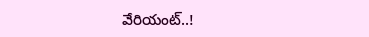వేరియంట్..!